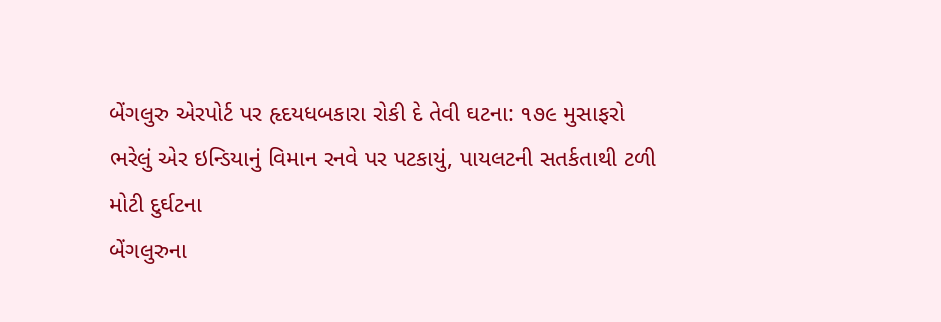બેંગલુરુ એરપોર્ટ પર હૃદયધબકારા રોકી દે તેવી ઘટના: ૧૭૯ મુસાફરો ભરેલું એર ઇન્ડિયાનું વિમાન રનવે પર પટકાયું, પાયલટની સતર્કતાથી ટળી મોટી દુર્ઘટના
બેંગલુરુના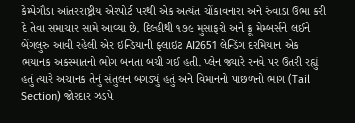કેમ્પેગૌડા આંતરરાષ્ટ્રીય એરપોર્ટ પરથી એક અત્યંત ચોંકાવનારા અને રુંવાડા ઉભા કરી દે તેવા સમાચાર સામે આવ્યા છે. દિલ્હીથી ૧૭૯ મુસાફરો અને ક્રૂ મેમ્બર્સને લઈને બેંગલુરુ આવી રહેલી એર ઇન્ડિયાની ફ્લાઇટ AI2651 લેન્ડિંગ દરમિયાન એક ભયાનક અકસ્માતનો ભોગ બનતા બચી ગઈ હતી. પ્લેન જ્યારે રનવે પર ઉતરી રહ્યું હતું ત્યારે અચાનક તેનું સંતુલન બગડ્યું હતું અને વિમાનનો પાછળનો ભાગ (Tail Section) જોરદાર ઝડપે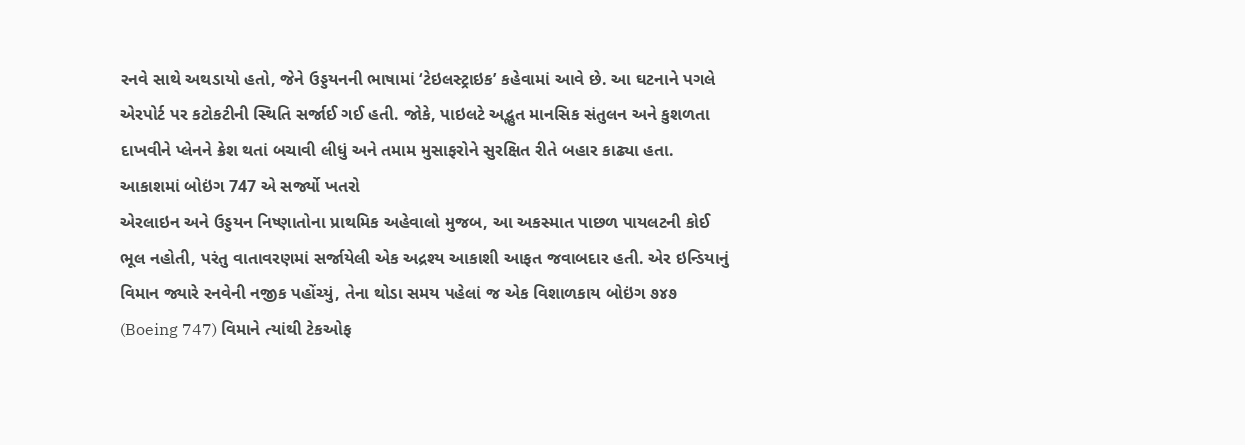રનવે સાથે અથડાયો હતો, જેને ઉડ્ડયનની ભાષામાં ‘ટેઇલસ્ટ્રાઇક’ કહેવામાં આવે છે. આ ઘટનાને પગલે એરપોર્ટ પર કટોકટીની સ્થિતિ સર્જાઈ ગઈ હતી. જોકે, પાઇલટે અદ્ભુત માનસિક સંતુલન અને કુશળતા દાખવીને પ્લેનને ક્રેશ થતાં બચાવી લીધું અને તમામ મુસાફરોને સુરક્ષિત રીતે બહાર કાઢ્યા હતા.
આકાશમાં બોઇંગ 747 એ સર્જ્યો ખતરો
એરલાઇન અને ઉડ્ડયન નિષ્ણાતોના પ્રાથમિક અહેવાલો મુજબ, આ અકસ્માત પાછળ પાયલટની કોઈ ભૂલ નહોતી, પરંતુ વાતાવરણમાં સર્જાયેલી એક અદ્રશ્ય આકાશી આફત જવાબદાર હતી. એર ઇન્ડિયાનું વિમાન જ્યારે રનવેની નજીક પહોંચ્યું, તેના થોડા સમય પહેલાં જ એક વિશાળકાય બોઇંગ ૭૪૭ (Boeing 747) વિમાને ત્યાંથી ટેકઓફ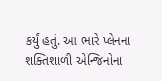કર્યું હતું. આ ભારે પ્લેનના શક્તિશાળી એન્જિનોના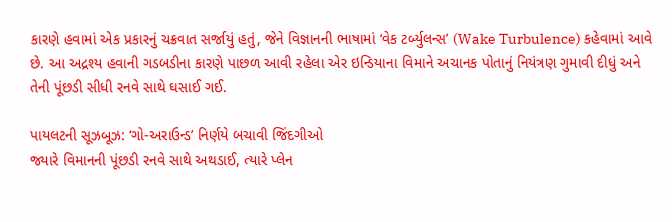કારણે હવામાં એક પ્રકારનું ચક્રવાત સર્જાયું હતું, જેને વિજ્ઞાનની ભાષામાં ‘વેક ટર્બ્યુલન્સ’ (Wake Turbulence) કહેવામાં આવે છે. આ અદ્રશ્ય હવાની ગડબડીના કારણે પાછળ આવી રહેલા એર ઇન્ડિયાના વિમાને અચાનક પોતાનું નિયંત્રણ ગુમાવી દીધું અને તેની પૂંછડી સીધી રનવે સાથે ઘસાઈ ગઈ.

પાયલટની સૂઝબૂઝ: ‘ગો-અરાઉન્ડ’ નિર્ણયે બચાવી જિંદગીઓ
જ્યારે વિમાનની પૂંછડી રનવે સાથે અથડાઈ, ત્યારે પ્લેન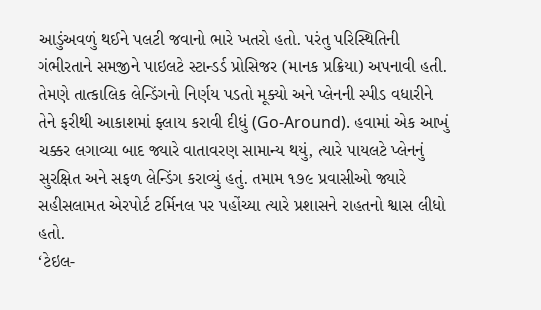આડુંઅવળું થઈને પલટી જવાનો ભારે ખતરો હતો. પરંતુ પરિસ્થિતિની ગંભીરતાને સમજીને પાઇલટે સ્ટાન્ડર્ડ પ્રોસિજર (માનક પ્રક્રિયા) અપનાવી હતી. તેમણે તાત્કાલિક લેન્ડિંગનો નિર્ણય પડતો મૂક્યો અને પ્લેનની સ્પીડ વધારીને તેને ફરીથી આકાશમાં ફ્લાય કરાવી દીધું (Go-Around). હવામાં એક આખું ચક્કર લગાવ્યા બાદ જ્યારે વાતાવરણ સામાન્ય થયું, ત્યારે પાયલટે પ્લેનનું સુરક્ષિત અને સફળ લેન્ડિંગ કરાવ્યું હતું. તમામ ૧૭૯ પ્રવાસીઓ જ્યારે સહીસલામત એરપોર્ટ ટર્મિનલ પર પહોંચ્યા ત્યારે પ્રશાસને રાહતનો શ્વાસ લીધો હતો.
‘ટેઇલ-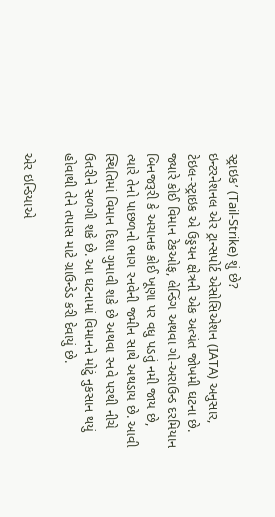સ્ટ્રાઇક’ (Tail-Strike) શું છે?
ઇન્ટરનેશનલ એર ટ્રાન્સપોર્ટ એસોસિએશન (IATA) અનુસાર, ટેઇલ-સ્ટ્રાઇક એ ઉડ્ડયન ક્ષેત્રની એક અત્યંત જોખમી ઘટના છે. જ્યારે કોઈ વિમાન ટેકઓફ, લેન્ડિંગ અથવા ગો-અરાઉન્ડ દરમિયાન બિનજરૂરી કે અચાનક કોઈ ખૂણા પર વધુ પડતું નમી જાય છે, ત્યારે તેનો પાછળનો ભાગ રનવેની જમીન સાથે અથડાય છે. આવી સ્થિતિમાં વિમાન દિશા ગુમાવી શકે છે અથવા રનવે પરથી નીચે ઉતરીને સળગી શકે છે. આ ઘટનામાં વિમાનને મોટું નુકસાન થયું હોવાથી તેને તપાસ માટે ગ્રાઉન્ડેડ કરી દેવાયું છે.

એર ઇન્ડિયાએ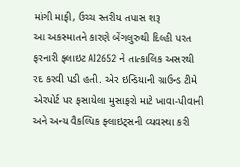માંગી માફી, ઉચ્ચ સ્તરીય તપાસ શરૂ
આ અકસ્માતને કારણે બેંગલુરુથી દિલ્હી પરત ફરનારી ફ્લાઇટ AI2652 ને તાત્કાલિક અસરથી રદ કરવી પડી હતી. એર ઇન્ડિયાની ગ્રાઉન્ડ ટીમે એરપોર્ટ પર ફસાયેલા મુસાફરો માટે ખાવા-પીવાની અને અન્ય વૈકલ્પિક ફ્લાઇટ્સની વ્યવસ્થા કરી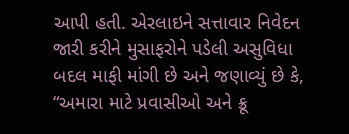આપી હતી. એરલાઇને સત્તાવાર નિવેદન જારી કરીને મુસાફરોને પડેલી અસુવિધા બદલ માફી માંગી છે અને જણાવ્યું છે કે, “અમારા માટે પ્રવાસીઓ અને ક્રૂ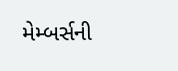મેમ્બર્સની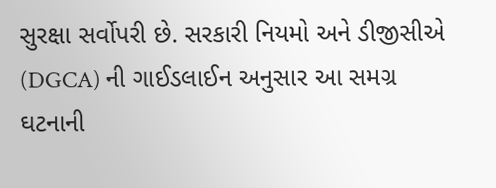સુરક્ષા સર્વોપરી છે. સરકારી નિયમો અને ડીજીસીએ (DGCA) ની ગાઈડલાઈન અનુસાર આ સમગ્ર ઘટનાની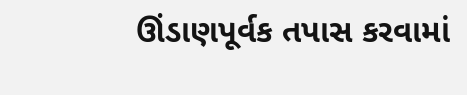ઊંડાણપૂર્વક તપાસ કરવામાં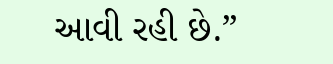આવી રહી છે.”